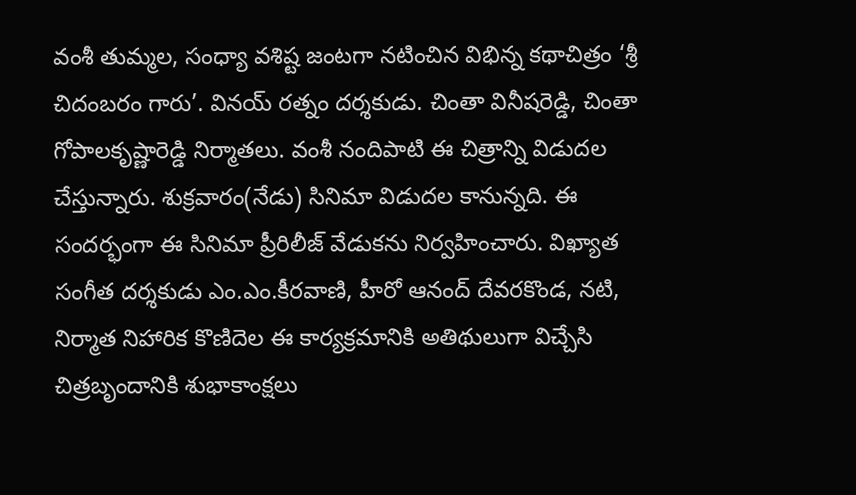వంశీ తుమ్మల, సంధ్యా వశిష్ట జంటగా నటించిన విభిన్న కథాచిత్రం ‘శ్రీ చిదంబరం గారు’. వినయ్ రత్నం దర్శకుడు. చింతా వినీషరెడ్డి, చింతా గోపాలకృష్ణారెడ్డి నిర్మాతలు. వంశీ నందిపాటి ఈ చిత్రాన్ని విడుదల చేస్తున్నారు. శుక్రవారం(నేడు) సినిమా విడుదల కానున్నది. ఈ సందర్భంగా ఈ సినిమా ప్రీరిలీజ్ వేడుకను నిర్వహించారు. విఖ్యాత సంగీత దర్శకుడు ఎం.ఎం.కీరవాణి, హీరో ఆనంద్ దేవరకొండ, నటి, నిర్మాత నిహారిక కొణిదెల ఈ కార్యక్రమానికి అతిథులుగా విచ్చేసి చిత్రబృందానికి శుభాకాంక్షలు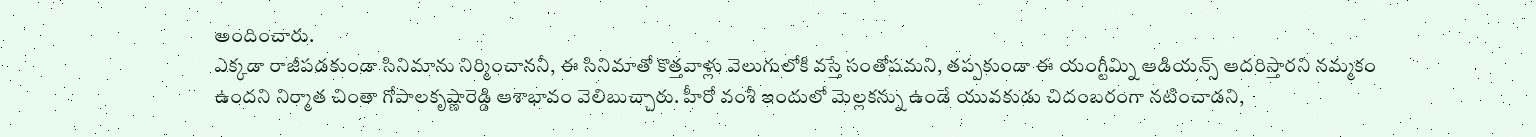అందించారు.
ఎక్కడా రాజీపడకుండా సినిమాను నిర్మించాననీ, ఈ సినిమాతో కొత్తవాళ్లు వెలుగులోకి వస్తే సంతోషమని, తప్పకుండా ఈ యంగ్టీమ్ని ఆడియన్స్ ఆదరిస్తారని నమ్మకం ఉందని నిర్మాత చింతా గోపాలకృష్ణారెడ్డి ఆశాభావం వెలిబుచ్చారు. హీరో వంశీ ఇందులో మెల్లకన్ను ఉండే యువకుడు చిదంబరంగా నటించాడని,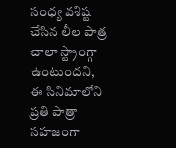సంధ్య వశిష్ట చేసిన లీల పాత్ర చాలా స్ట్రాంగ్గా ఉంటుందని, ఈ సినిమాలోని ప్రతి పాత్రా సహజంగా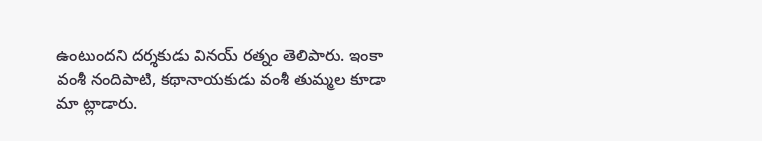ఉంటుందని దర్శకుడు వినయ్ రత్నం తెలిపారు. ఇంకా వంశీ నందిపాటి, కథానాయకుడు వంశీ తుమ్మల కూడా మా ట్లాడారు.